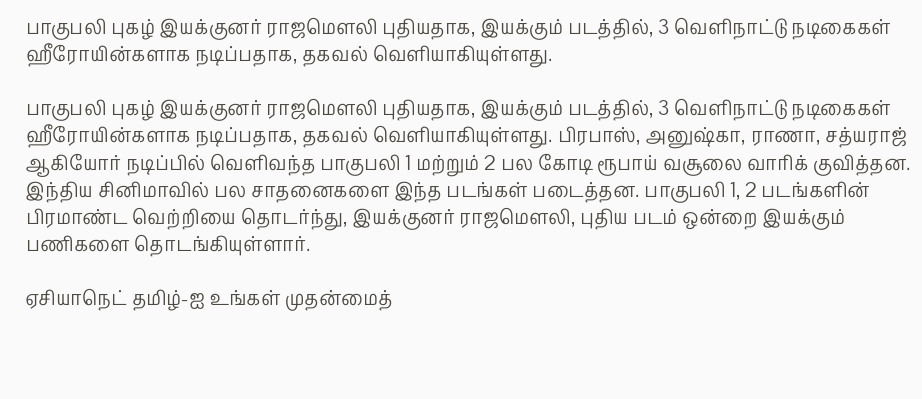பாகுபலி புகழ் இயக்குனர் ராஜமௌலி புதியதாக, இயக்கும் படத்தில், 3 வெளிநாட்டு நடிகைகள் ஹீரோயின்களாக நடிப்பதாக, தகவல் வெளியாகியுள்ளது.

பாகுபலி புகழ் இயக்குனர் ராஜமௌலி புதியதாக, இயக்கும் படத்தில், 3 வெளிநாட்டு நடிகைகள் ஹீரோயின்களாக நடிப்பதாக, தகவல் வெளியாகியுள்ளது. பிரபாஸ், அனுஷ்கா, ராணா, சத்யராஜ் ஆகியோர் நடிப்பில் வெளிவந்த பாகுபலி 1 மற்றும் 2 பல கோடி ரூபாய் வசூலை வாரிக் குவித்தன. இந்திய சினிமாவில் பல சாதனைகளை இந்த படங்கள் படைத்தன. பாகுபலி 1, 2 படங்களின் பிரமாண்ட வெற்றியை தொடர்ந்து, இயக்குனர் ராஜமௌலி, புதிய படம் ஒன்றை இயக்கும் பணிகளை தொடங்கியுள்ளார்.

ஏசியாநெட் தமிழ்-ஐ உங்கள் முதன்மைத்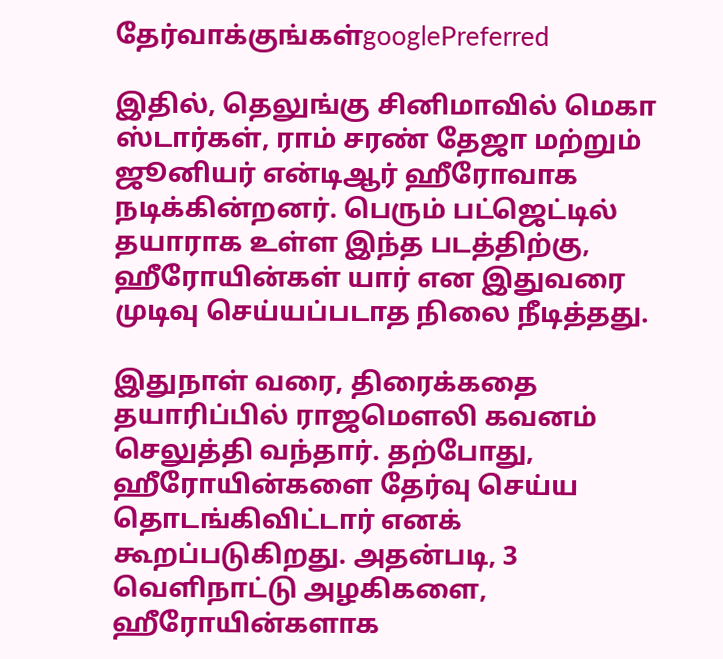தேர்வாக்குங்கள்googlePreferred

இதில், தெலுங்கு சினிமாவில் மெகா ஸ்டார்கள், ராம் சரண் தேஜா மற்றும் ஜூனியர் என்டிஆர் ஹீரோவாக நடிக்கின்றனர். பெரும் பட்ஜெட்டில் தயாராக உள்ள இந்த படத்திற்கு, ஹீரோயின்கள் யார் என இதுவரை முடிவு செய்யப்படாத நிலை நீடித்தது.

இதுநாள் வரை, திரைக்கதை தயாரிப்பில் ராஜமௌலி கவனம் செலுத்தி வந்தார். தற்போது, ஹீரோயின்களை தேர்வு செய்ய தொடங்கிவிட்டார் எனக் கூறப்படுகிறது. அதன்படி, 3 வெளிநாட்டு அழகிகளை, ஹீரோயின்களாக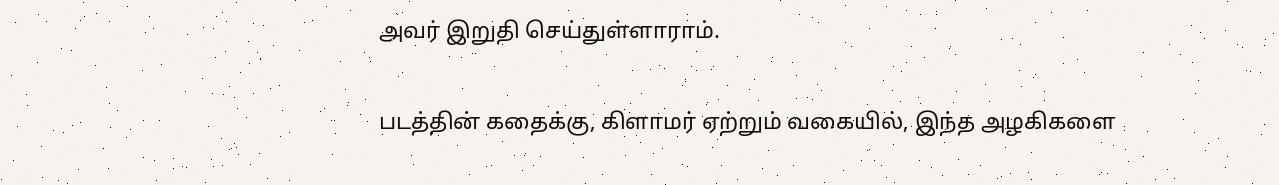அவர் இறுதி செய்துள்ளாராம்.

படத்தின் கதைக்கு, கிளாமர் ஏற்றும் வகையில், இந்த அழகிகளை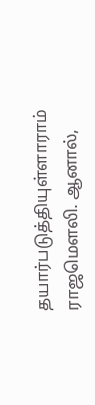தயார்படுத்தியுள்ளாராம் ராஜமௌலி. ஆனால்,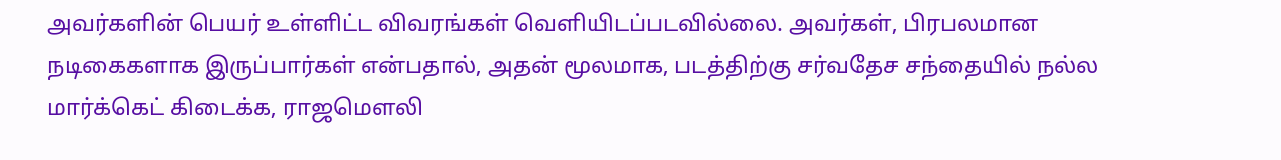அவர்களின் பெயர் உள்ளிட்ட விவரங்கள் வெளியிடப்படவில்லை. அவர்கள், பிரபலமான நடிகைகளாக இருப்பார்கள் என்பதால், அதன் மூலமாக, படத்திற்கு சர்வதேச சந்தையில் நல்ல மார்க்கெட் கிடைக்க, ராஜமௌலி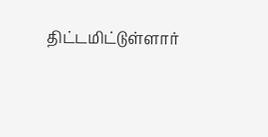திட்டமிட்டுள்ளார்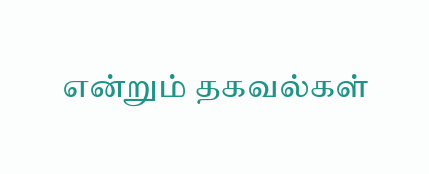என்றும் தகவல்கள்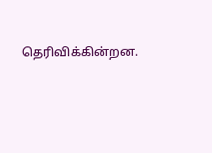தெரிவிக்கின்றன.